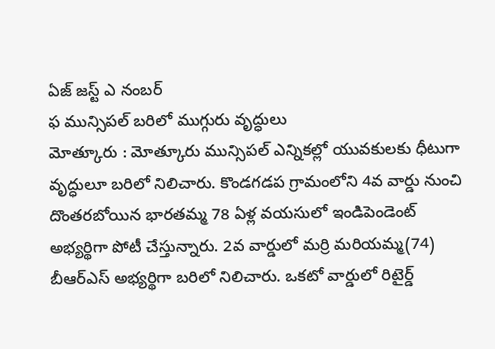ఏజ్ జస్ట్ ఎ నంబర్
ఫ మున్సిపల్ బరిలో ముగ్గురు వృద్ధులు
మోత్కూరు : మోత్కూరు మున్సిపల్ ఎన్నికల్లో యువకులకు ధీటుగా వృద్ధులూ బరిలో నిలిచారు. కొండగడప గ్రామంలోని 4వ వార్డు నుంచి దొంతరబోయిన భారతమ్మ 78 ఏళ్ల వయసులో ఇండిపెండెంట్ అభ్యర్థిగా పోటీ చేస్తున్నారు. 2వ వార్డులో మర్రి మరియమ్మ(74) బీఆర్ఎస్ అభ్యర్థిగా బరిలో నిలిచారు. ఒకటో వార్డులో రిటైర్డ్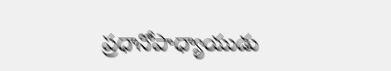ప్రధానోపాధ్యాయుడు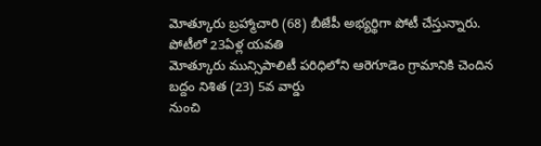మోత్కూరు బ్రహ్మాచారి (68) బీజేపీ అభ్యర్థిగా పోటీ చేస్తున్నారు.
పోటీలో 23ఏళ్ల యవతి
మోత్కూరు మున్సిపాలిటీ పరిధిలోని ఆరెగూడెం గ్రామానికి చెందిన బద్దం నిశిత (23) 5వ వార్డు
నుంచి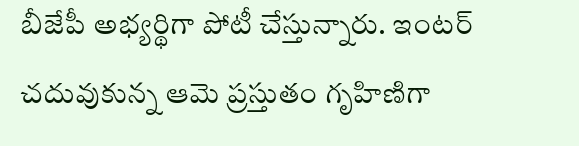బీజేపీ అభ్యర్థిగా పోటీ చేస్తున్నారు. ఇంటర్ చదువుకున్న ఆమె ప్రస్తుతం గృహిణిగా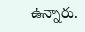ఉన్నారు.